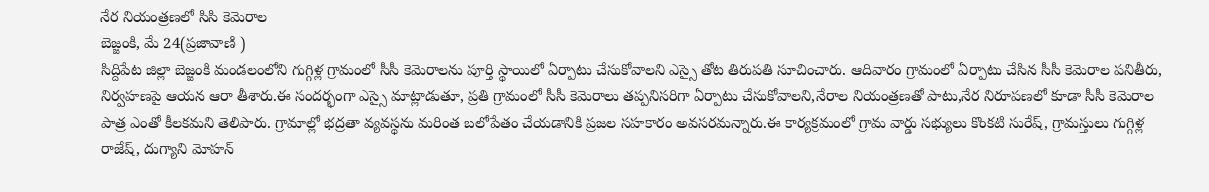నేర నియంత్రణలో సిసి కెమెరాల
బెజ్జంకి, మే 24(ప్రజావాణి )
సిద్దిపేట జిల్లా బెజ్జంకి మండలంలోని గుగ్గిళ్ల గ్రామంలో సీసీ కెమెరాలను పూర్తి స్థాయిలో ఏర్పాటు చేసుకోవాలని ఎస్సై తోట తిరుపతి సూచించారు. ఆదివారం గ్రామంలో ఏర్పాటు చేసిన సీసీ కెమెరాల పనితీరు, నిర్వహణపై ఆయన ఆరా తీశారు.ఈ సందర్భంగా ఎస్సై మాట్లాడుతూ, ప్రతి గ్రామంలో సీసీ కెమెరాలు తప్పనిసరిగా ఏర్పాటు చేసుకోవాలని,నేరాల నియంత్రణతో పాటు,నేర నిరూపణలో కూడా సీసీ కెమెరాల పాత్ర ఎంతో కీలకమని తెలిపారు. గ్రామాల్లో భద్రతా వ్యవస్థను మరింత బలోపేతం చేయడానికి ప్రజల సహకారం అవసరమన్నారు.ఈ కార్యక్రమంలో గ్రామ వార్డు సభ్యులు కొంకటి సురేష్, గ్రామస్తులు గుగ్గిళ్ల రాజేష్, దుగ్యాని మోహన్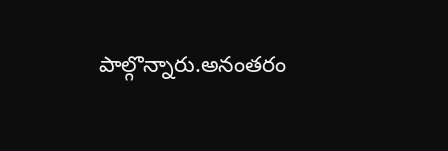పాల్గొన్నారు.అనంతరం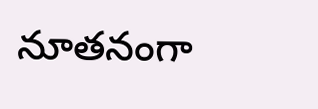నూతనంగా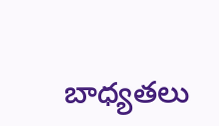బాధ్యతలు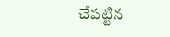చేపట్టిన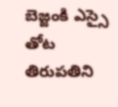బెజ్జంకి ఎస్సై తోట తిరుపతిని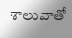శాలువాతో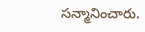సన్మానించారు.